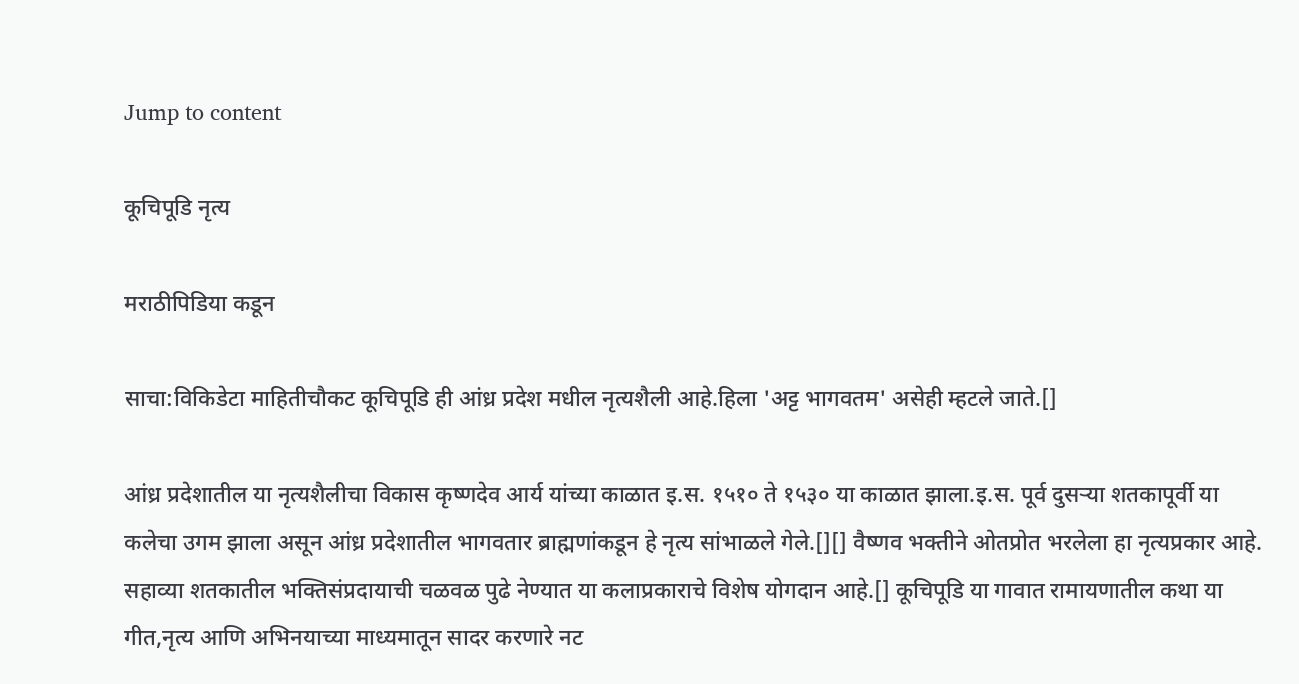Jump to content

कूचिपूडि नृत्य

मराठीपिडिया कडून

साचा:विकिडेटा माहितीचौकट कूचिपूडि ही आंध्र प्रदेश मधील नृत्यशैली आहे.हिला 'अट्ट भागवतम' असेही म्हटले जाते.[]

आंध्र प्रदेशातील या नृत्यशैलीचा विकास कृष्णदेव आर्य यांच्या काळात इ.स. १५१० ते १५३० या काळात झाला.इ.स. पूर्व दुसऱ्या शतकापूर्वी या कलेचा उगम झाला असून आंध्र प्रदेशातील भागवतार ब्राह्मणांकडून हे नृत्य सांभाळले गेले.[][] वैष्णव भक्तीने ओतप्रोत भरलेला हा नृत्यप्रकार आहे. सहाव्या शतकातील भक्तिसंप्रदायाची चळवळ पुढे नेण्यात या कलाप्रकाराचे विशेष योगदान आहे.[] कूचिपूडि या गावात रामायणातील कथा या गीत,नृत्य आणि अभिनयाच्या माध्यमातून सादर करणारे नट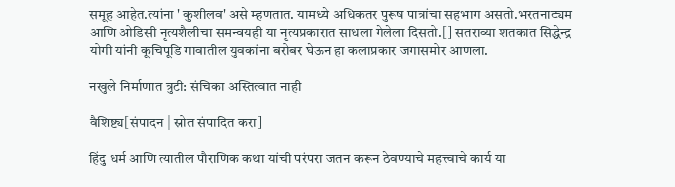समूह आहेत.त्यांना ' कुशीलव' असे म्हणतात. यामध्ये अधिकतर पुरूष पात्रांचा सहभाग असतो.भरतनाट्यम आणि ओडिसी नृत्यशैलीचा समन्वयही या नृत्यप्रकारात साधला गेलेला दिसतो.[] सतराव्या शतकात सिद्धेन्द्र योगी यांनी कूचिपूडि गावातील युवकांना बरोबर घेऊन हा कलाप्रकार जगासमोर आणला.

नखुले निर्माणात त्रुटी: संचिका अस्तित्वात नाही

वैशिष्ट्य[संपादन | स्रोत संपादित करा]

हिंदु धर्म आणि त्यातील पौराणिक कथा यांची परंपरा जतन करून ठेवण्याचे महत्त्वाचे कार्य या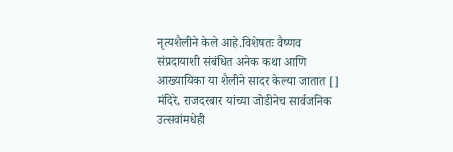नृत्यशैलीने केले आहे.विशेषतः वैष्णव संप्रदायाशी संबंधित अनेक कथा आणि आख्यायिका या शैलीने सादर केल्या जातात [] मंदिरे, राजदरबार यांच्या जोडीनेच सार्वजनिक उत्सवांमधेही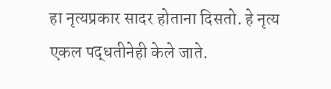हा नृत्यप्रकार सादर होताना दिसतो. हे नृत्य एकल पद्धतीनेही केले जाते.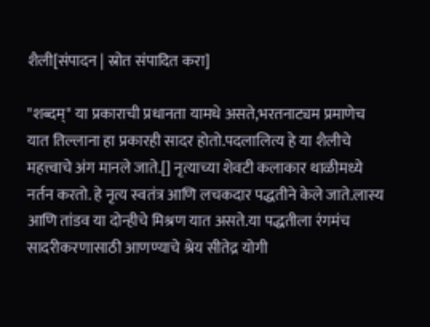शैली[संपादन | स्रोत संपादित करा]

"शब्दम्" या प्रकाराची प्रधानता यामधे असते,भरतनाट्यम प्रमाणेच यात तिल्लाना हा प्रकारही सादर होतो.पदलालित्य हे या शैलीचे महत्त्वाचे अंग मानले जाते.[] नृत्याच्या शेवटी कलाकार थाळीमध्ये नर्तन करतो. हे नृत्य स्वतंत्र आणि लचकदार पद्धतीने केले जाते.लास्य आणि तांडव या दोन्हीचे मिश्रण यात असते.या पद्धतीला रंगमंच सादरीकरणासाठी आणण्याचे श्रेय सीतेद्र योगी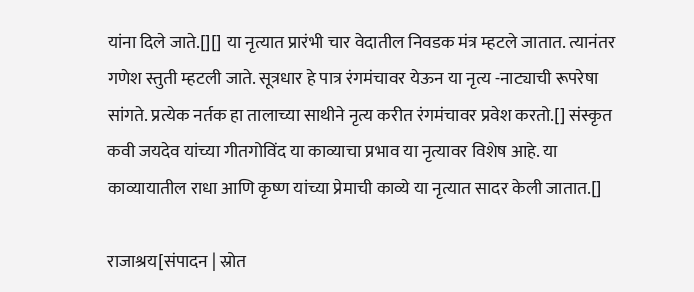यांना दिले जाते.[][] या नृत्यात प्रारंभी चार वेदातील निवडक मंत्र म्हटले जातात. त्यानंतर गणेश स्तुती म्हटली जाते. सूत्रधार हे पात्र रंगमंचावर येऊन या नृत्य -नाट्याची रूपरेषा सांगते. प्रत्येक नर्तक हा तालाच्या साथीने नृत्य करीत रंगमंचावर प्रवेश करतो.[] संस्कृत कवी जयदेव यांच्या गीतगोविंद या काव्याचा प्रभाव या नृत्यावर विशेष आहे. या काव्यायातील राधा आणि कृष्ण यांच्या प्रेमाची काव्ये या नृत्यात सादर केली जातात.[]

राजाश्रय[संपादन | स्रोत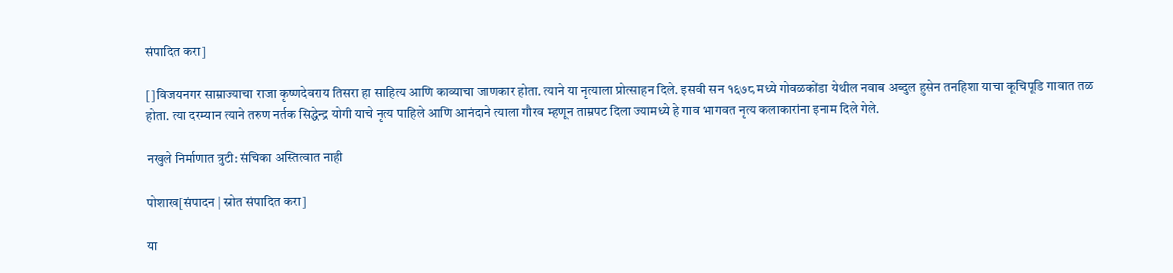संपादित करा]

[]विजयनगर साम्राज्याचा राजा कृष्णदेवराय तिसरा हा साहित्य आणि काव्याचा जाणकार होता. त्याने या नृत्याला प्रोत्साहन दिले. इसवी सन १६७८ मध्ये गोवळकोंडा येथील नवाब अब्दुल हुसेन तनहिशा याचा कूचिपूडि गावात तळ होता. त्या दरम्यान त्याने तरुण नर्तक सिद्धेन्द्र योगी याचे नृत्य पाहिले आणि आनंदाने त्याला गौरव म्हणून ताम्रपट दिला ज्यामध्ये हे गाव भागवत नृत्य कलाकारांना इनाम दिले गेले.

नखुले निर्माणात त्रुटी: संचिका अस्तित्वात नाही

पोशाख[संपादन | स्रोत संपादित करा]

या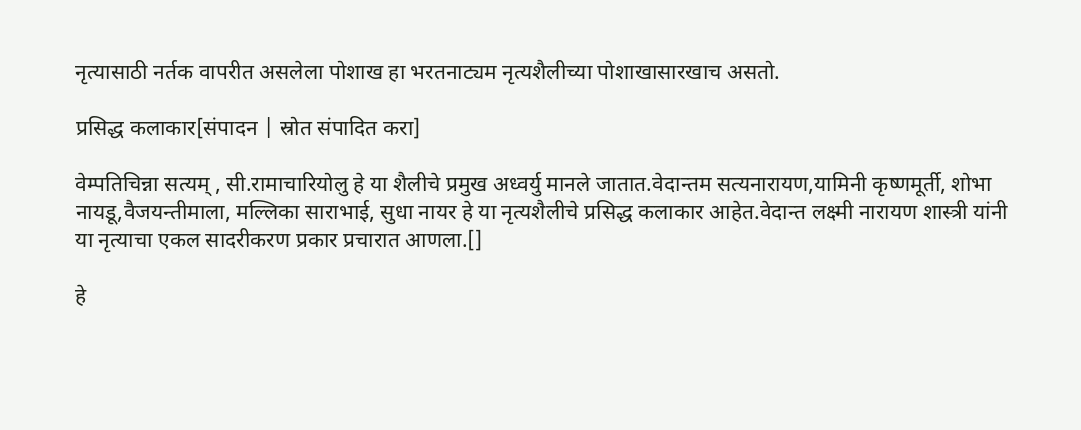नृत्यासाठी नर्तक वापरीत असलेला पोशाख हा भरतनाट्यम नृत्यशैलीच्या पोशाखासारखाच असतो.

प्रसिद्ध कलाकार[संपादन | स्रोत संपादित करा]

वेम्पतिचिन्ना सत्यम् , सी.रामाचारियोलु हे या शैलीचे प्रमुख अध्वर्यु मानले जातात.वेदान्तम सत्यनारायण,यामिनी कृष्णमूर्ती, शोभा नायडू,वैजयन्तीमाला, मल्लिका साराभाई, सुधा नायर हे या नृत्यशैलीचे प्रसिद्ध कलाकार आहेत.वेदान्त लक्ष्मी नारायण शास्त्री यांनी या नृत्याचा एकल सादरीकरण प्रकार प्रचारात आणला.[]

हे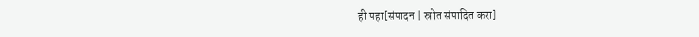ही पहा[संपादन | स्रोत संपादित करा]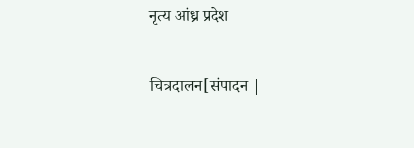नृत्य आंध्र प्रदेश

चित्रदालन[संपादन |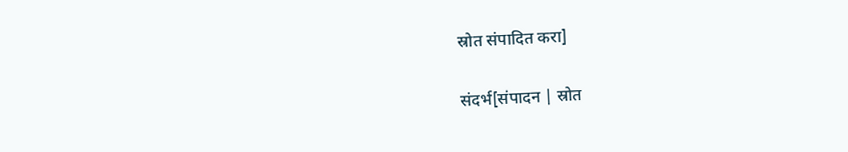स्रोत संपादित करा]

संदर्भ[संपादन | स्रोत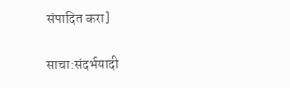संपादित करा]

साचा:संदर्भयादी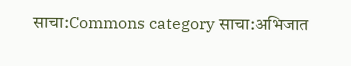साचा:Commons category साचा:अभिजात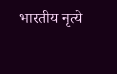भारतीय नृत्ये